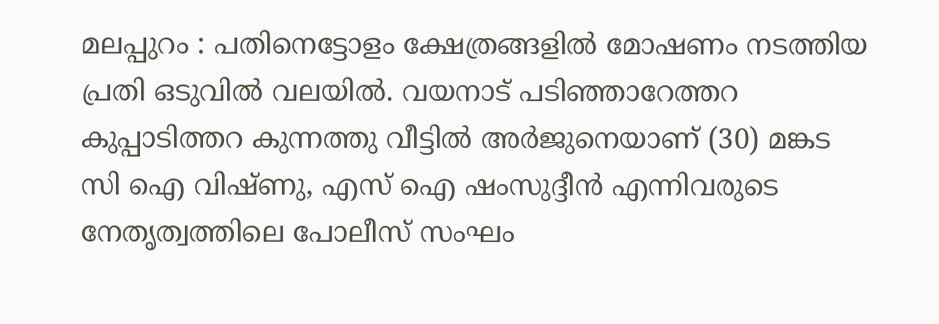മലപ്പുറം : പതിനെട്ടോളം ക്ഷേത്രങ്ങളിൽ മോഷണം നടത്തിയ പ്രതി ഒടുവിൽ വലയിൽ. വയനാട് പടിഞ്ഞാറേത്തറ കുപ്പാടിത്തറ കുന്നത്തു വീട്ടിൽ അർജുനെയാണ് (30) മങ്കട സി ഐ വിഷ്ണു, എസ് ഐ ഷംസുദ്ദീൻ എന്നിവരുടെ നേതൃത്വത്തിലെ പോലീസ് സംഘം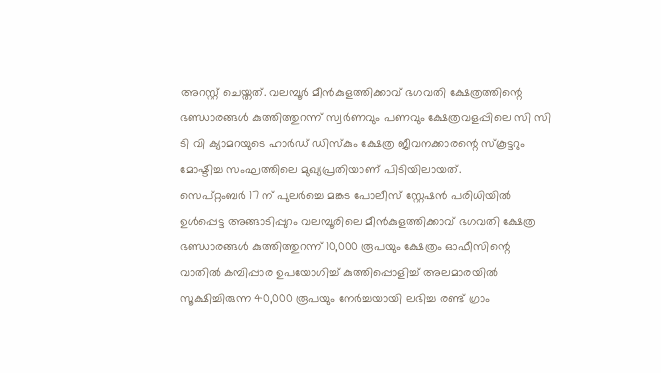അറസ്റ്റ് ചെയ്തത്. വലമ്പൂർ മീൻകുളത്തിക്കാവ് ഭഗവതി ക്ഷേത്രത്തിന്റെ ഭണ്ഡാരങ്ങൾ കുത്തിത്തുറന്ന് സ്വർണവും പണവും ക്ഷേത്രവളപ്പിലെ സി സി ടി വി ക്യാമറയുടെ ഹാർഡ് ഡിസ്കും ക്ഷേത്ര ജീവനക്കാരന്റെ സ്കൂട്ടറും മോഷ്ടിച്ച സംഘത്തിലെ മുഖ്യപ്രതിയാണ് പിടിയിലായത്.
സെപ്റ്റംബർ 17 ന് പുലർച്ചെ മങ്കട പോലീസ് സ്റ്റേഷൻ പരിധിയിൽ ഉൾപ്പെട്ട അങ്ങാടിപ്പുറം വലമ്പൂരിലെ മീൻകുളത്തിക്കാവ് ഭഗവതി ക്ഷേത്ര ഭണ്ഡാരങ്ങൾ കുത്തിത്തുറന്ന് 10,000 രൂപയും ക്ഷേത്രം ഓഫീസിന്റെ വാതിൽ കമ്പിപ്പാര ഉപയോഗിച്ച് കുത്തിപ്പൊളിച്ച് അലമാരയിൽ സൂക്ഷിച്ചിരുന്ന 40,000 രൂപയും നേർച്ചയായി ലഭിച്ച രണ്ട് ഗ്രാം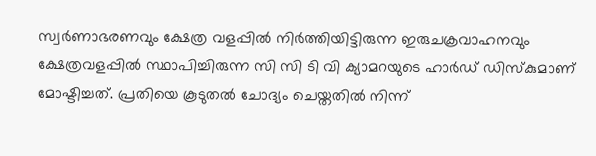സ്വർണാഭരണവും ക്ഷേത്ര വളപ്പിൽ നിർത്തിയിട്ടിരുന്ന ഇരുചക്രവാഹനവും ക്ഷേത്രവളപ്പിൽ സ്ഥാപിച്ചിരുന്ന സി സി ടി വി ക്യാമറയുടെ ഹാർഡ് ഡിസ്കുമാണ് മോഷ്ടിച്ചത്. പ്രതിയെ കൂടുതൽ ചോദ്യം ചെയ്തതിൽ നിന്ന്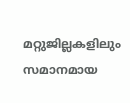മറ്റുജില്ലകളിലും സമാനമായ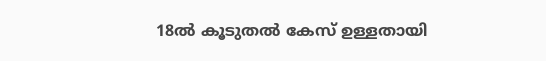18ൽ കൂടുതൽ കേസ് ഉള്ളതായി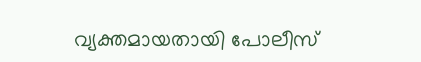വ്യക്തമായതായി പോലീസ്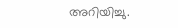അറിയിച്ചു.